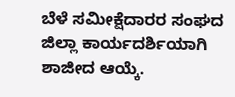ಬೆಳೆ ಸಮೀಕ್ಷೆದಾರರ ಸಂಘದ ಜಿಲ್ಲಾ ಕಾರ್ಯದರ್ಶಿಯಾಗಿ ಶಾಜೀದ ಆಯ್ಕೆ.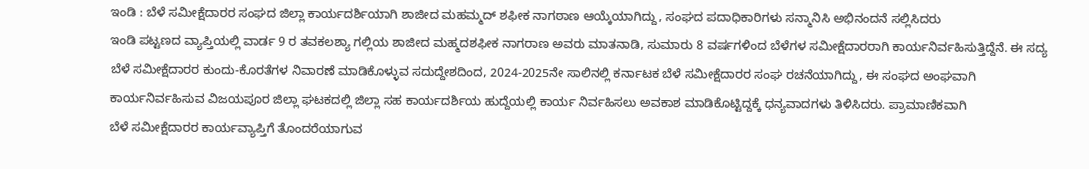ಇಂಡಿ : ಬೆಳೆ ಸಮೀಕ್ಷೆದಾರರ ಸಂಘದ ಜಿಲ್ಲಾ ಕಾರ್ಯದರ್ಶಿಯಾಗಿ ಶಾಜೀದ ಮಹಮ್ಮದ್ ಶಫೀಕ ನಾಗಠಾಣ ಆಯ್ಕೆಯಾಗಿದ್ದು, ಸಂಘದ ಪದಾಧಿಕಾರಿಗಳು ಸನ್ಮಾನಿಸಿ ಅಭಿನಂದನೆ ಸಲ್ಲಿಸಿದರು
ಇಂಡಿ ಪಟ್ಟಣದ ವ್ಯಾಪ್ತಿಯಲ್ಲಿ ವಾರ್ಡ 9 ರ ತವಕಲಶ್ಯಾ ಗಲ್ಲಿಯ ಶಾಜೀದ ಮಹ್ಮದಶಫೀಕ ನಾಗರಾಣ ಅವರು ಮಾತನಾಡಿ, ಸುಮಾರು 8 ವರ್ಷಗಳಿಂದ ಬೆಳೆಗಳ ಸಮೀಕ್ಷೆದಾರರಾಗಿ ಕಾರ್ಯನಿರ್ವಹಿಸುತ್ತಿದ್ದೆನೆ. ಈ ಸದ್ಯ ಬೆಳೆ ಸಮೀಕ್ಷೆದಾರರ ಕುಂದು-ಕೊರತೆಗಳ ನಿವಾರಣೆ ಮಾಡಿಕೊಳ್ಳುವ ಸದುದ್ದೇಶದಿಂದ, 2024-2025ನೇ ಸಾಲಿನಲ್ಲಿ ಕರ್ನಾಟಕ ಬೆಳೆ ಸಮೀಕ್ಷೆದಾರರ ಸಂಘ ರಚನೆಯಾಗಿದ್ದು, ಈ ಸಂಘದ ಅಂಘವಾಗಿ ಕಾರ್ಯನಿರ್ವಹಿಸುವ ವಿಜಯಪೂರ ಜಿಲ್ಲಾ ಘಟಕದಲ್ಲಿ ಜಿಲ್ಲಾ ಸಹ ಕಾರ್ಯದರ್ಶಿಯ ಹುದ್ದೆಯಲ್ಲಿ ಕಾರ್ಯ ನಿರ್ವಹಿಸಲು ಅವಕಾಶ ಮಾಡಿಕೊಟ್ಟಿದ್ದಕ್ಕೆ ಧನ್ಯವಾದಗಳು ತಿಳಿಸಿದರು. ಪ್ರಾಮಾಣಿಕವಾಗಿ
ಬೆಳೆ ಸಮೀಕ್ಷೆದಾರರ ಕಾರ್ಯವ್ಯಾಪ್ತಿಗೆ ತೊಂದರೆಯಾಗುವ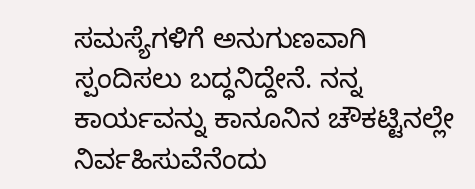ಸಮಸ್ಯೆಗಳಿಗೆ ಅನುಗುಣವಾಗಿ ಸ್ಪಂದಿಸಲು ಬದ್ಧನಿದ್ದೇನೆ. ನನ್ನ ಕಾರ್ಯವನ್ನು ಕಾನೂನಿನ ಚೌಕಟ್ಟಿನಲ್ಲೇ ನಿರ್ವಹಿಸುವೆನೆಂದು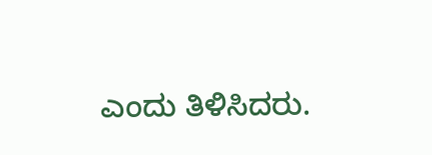ಎಂದು ತಿಳಿಸಿದರು.